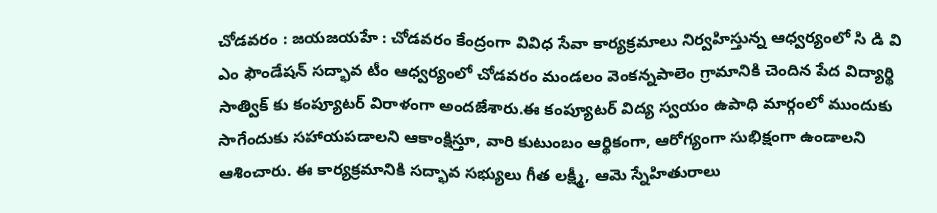చోడవరం : జయజయహే : చోడవరం కేంద్రంగా వివిధ సేవా కార్యక్రమాలు నిర్వహిస్తున్న ఆధ్వర్యంలో సి డి వి ఎం ఫౌండేషన్ సద్భావ టీం ఆధ్వర్యంలో చోడవరం మండలం వెంకన్నపాలెం గ్రామానికి చెందిన పేద విద్యార్థి సాత్విక్ కు కంప్యూటర్ విరాళంగా అందజేశారు.ఈ కంప్యూటర్ విద్య స్వయం ఉపాధి మార్గంలో ముందుకు సాగేందుకు సహాయపడాలని ఆకాంక్షిస్తూ, వారి కుటుంబం ఆర్థికంగా, ఆరోగ్యంగా సుభిక్షంగా ఉండాలని ఆశించారు. ఈ కార్యక్రమానికి సద్భావ సభ్యులు గీత లక్ష్మీ, ఆమె స్నేహితురాలు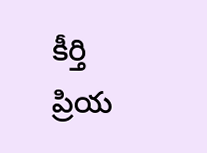కీర్తి ప్రియ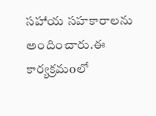సహాయ సహకారాలను అందించారు.ఈ కార్యక్రమoలో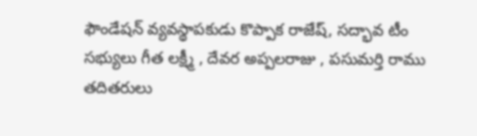ఫౌండేషన్ వ్యవస్థాపకుడు కొప్పాక రాజేష్, సద్భావ టీం సభ్యులు గీత లక్ష్మీ , దేవర అప్పలరాజు , పసుమర్తి రాము తదితరులు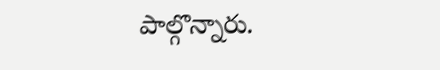పాల్గొన్నారు.